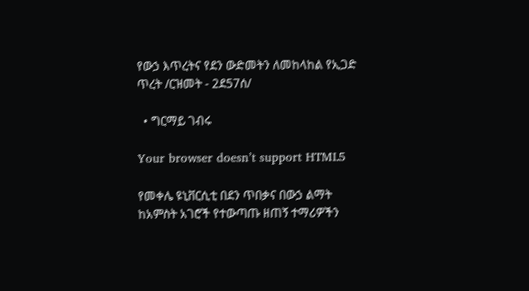የውኃ እጥረትና የደን ውድመትን ለመከላከል የኢጋድ ጥረት /ርዝመት - 2ደ57ሰ/

  • ግርማይ ገብሩ

Your browser doesn’t support HTML5

የመቀሌ ዩኒቨርሲቲ በደን ጥበቃና በውኃ ልማት ከአምስት አገሮች የተውጣጡ ዘጠኝ ተማሪዎችን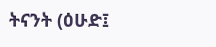ትናንት (ዕሁድ፤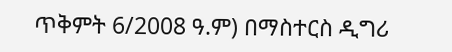ጥቅምት 6/2008 ዓ.ም) በማስተርስ ዲግሪ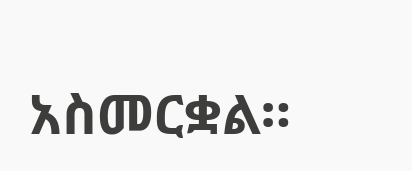አስመርቋል።